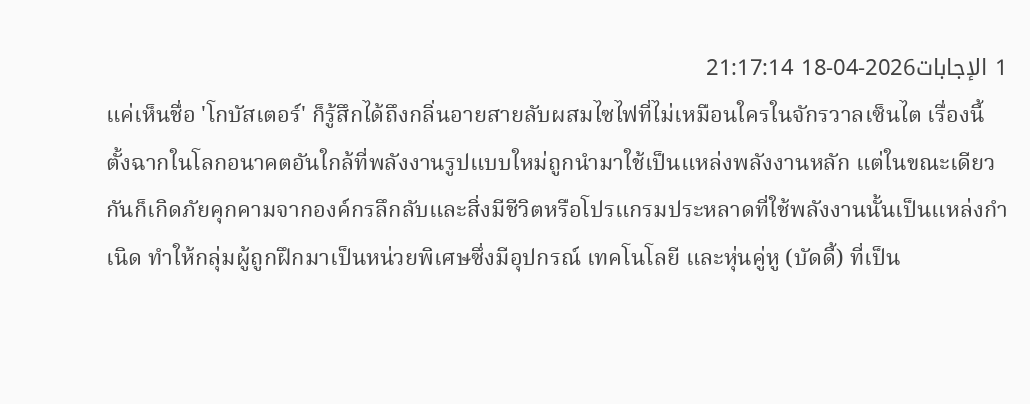1 الإجابات2026-04-18 21:17:14
แค่เห็นชื่อ 'โกบัสเตอร์' ก็รู้สึกได้ถึงกลิ่นอายสายลับผสมไซไฟที่ไม่เหมือนใครในจักรวาลเซ็นไต เรื่องนี้ตั้งฉากในโลกอนาคตอันใกล้ที่พลังงานรูปแบบใหม่ถูกนำมาใช้เป็นแหล่งพลังงานหลัก แต่ในขณะเดียวกันก็เกิดภัยคุกคามจากองค์กรลึกลับและสิ่งมีชีวิตหรือโปรแกรมประหลาดที่ใช้พลังงานนั้นเป็นแหล่งกำเนิด ทำให้กลุ่มผู้ถูกฝึกมาเป็นหน่วยพิเศษซึ่งมีอุปกรณ์ เทคโนโลยี และหุ่นคู่หู (บัดดี้) ที่เป็น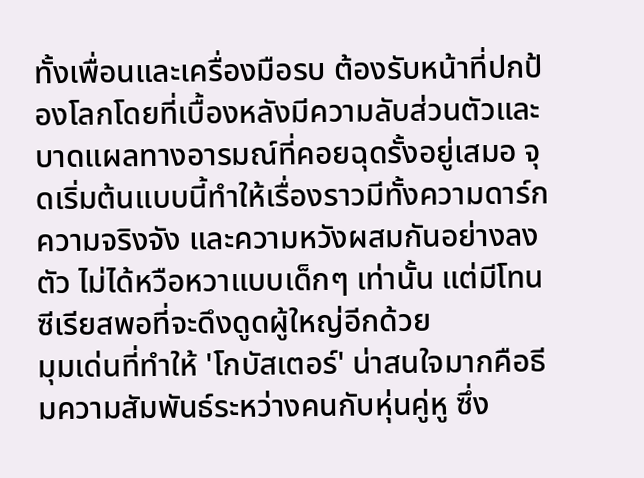ทั้งเพื่อนและเครื่องมือรบ ต้องรับหน้าที่ปกป้องโลกโดยที่เบื้องหลังมีความลับส่วนตัวและบาดแผลทางอารมณ์ที่คอยฉุดรั้งอยู่เสมอ จุดเริ่มต้นแบบนี้ทำให้เรื่องราวมีทั้งความดาร์ก ความจริงจัง และความหวังผสมกันอย่างลงตัว ไม่ได้หวือหวาแบบเด็กๆ เท่านั้น แต่มีโทนซีเรียสพอที่จะดึงดูดผู้ใหญ่อีกด้วย
มุมเด่นที่ทำให้ 'โกบัสเตอร์' น่าสนใจมากคือธีมความสัมพันธ์ระหว่างคนกับหุ่นคู่หู ซึ่ง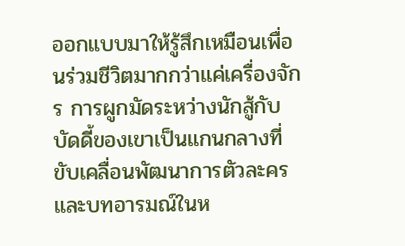ออกแบบมาให้รู้สึกเหมือนเพื่อนร่วมชีวิตมากกว่าแค่เครื่องจักร การผูกมัดระหว่างนักสู้กับบัดดี้ของเขาเป็นแกนกลางที่ขับเคลื่อนพัฒนาการตัวละครและบทอารมณ์ในห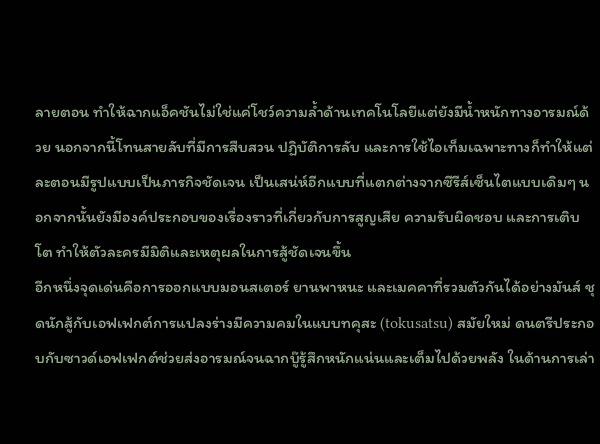ลายตอน ทำให้ฉากแอ็คชันไม่ใช่แค่โชว์ความล้ำด้านเทคโนโลยีแต่ยังมีน้ำหนักทางอารมณ์ด้วย นอกจากนี้โทนสายลับที่มีการสืบสวน ปฏิบัติการลับ และการใช้ไอเท็มเฉพาะทางก็ทำให้แต่ละตอนมีรูปแบบเป็นภารกิจชัดเจน เป็นเสน่ห์อีกแบบที่แตกต่างจากซีรีส์เซ็นไตแบบเดิมๆ นอกจากนั้นยังมีองค์ประกอบของเรื่องราวที่เกี่ยวกับการสูญเสีย ความรับผิดชอบ และการเติบโต ทำให้ตัวละครมีมิติและเหตุผลในการสู้ชัดเจนขึ้น
อีกหนึ่งจุดเด่นคือการออกแบบมอนสเตอร์ ยานพาหนะ และเมคคาที่รวมตัวกันได้อย่างมันส์ ชุดนักสู้กับเอฟเฟกต์การแปลงร่างมีความคมในแบบทคุสะ (tokusatsu) สมัยใหม่ ดนตรีประกอบกับซาวด์เอฟเฟกต์ช่วยส่งอารมณ์จนฉากบู๊รู้สึกหนักแน่นและเต็มไปด้วยพลัง ในด้านการเล่า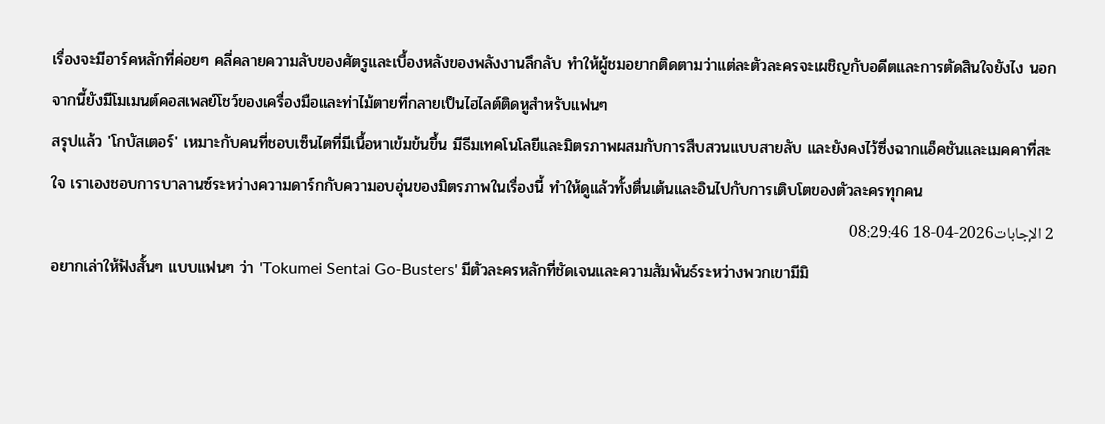เรื่องจะมีอาร์คหลักที่ค่อยๆ คลี่คลายความลับของศัตรูและเบื้องหลังของพลังงานลึกลับ ทำให้ผู้ชมอยากติดตามว่าแต่ละตัวละครจะเผชิญกับอดีตและการตัดสินใจยังไง นอกจากนี้ยังมีโมเมนต์คอสเพลย์โชว์ของเครื่องมือและท่าไม้ตายที่กลายเป็นไฮไลต์ติดหูสำหรับแฟนๆ
สรุปแล้ว 'โกบัสเตอร์' เหมาะกับคนที่ชอบเซ็นไตที่มีเนื้อหาเข้มข้นขึ้น มีธีมเทคโนโลยีและมิตรภาพผสมกับการสืบสวนแบบสายลับ และยังคงไว้ซึ่งฉากแอ็คชันและเมคคาที่สะใจ เราเองชอบการบาลานซ์ระหว่างความดาร์กกับความอบอุ่นของมิตรภาพในเรื่องนี้ ทำให้ดูแล้วทั้งตื่นเต้นและอินไปกับการเติบโตของตัวละครทุกคน
2 الإجابات2026-04-18 08:29:46
อยากเล่าให้ฟังสั้นๆ แบบแฟนๆ ว่า 'Tokumei Sentai Go-Busters' มีตัวละครหลักที่ชัดเจนและความสัมพันธ์ระหว่างพวกเขามีมิ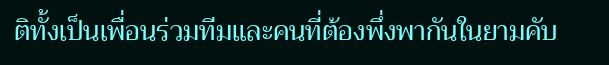ติทั้งเป็นเพื่อนร่วมทีมและคนที่ต้องพึ่งพากันในยามคับ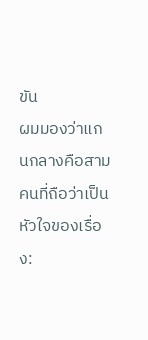ขัน
ผมมองว่าแกนกลางคือสามคนที่ถือว่าเป็นหัวใจของเรื่อง: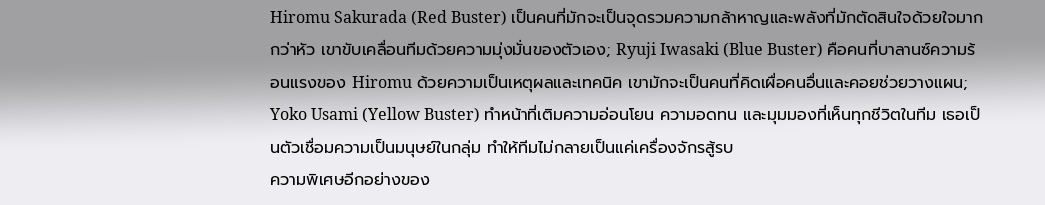Hiromu Sakurada (Red Buster) เป็นคนที่มักจะเป็นจุดรวมความกล้าหาญและพลังที่มักตัดสินใจด้วยใจมากกว่าหัว เขาขับเคลื่อนทีมด้วยความมุ่งมั่นของตัวเอง; Ryuji Iwasaki (Blue Buster) คือคนที่บาลานซ์ความร้อนแรงของ Hiromu ด้วยความเป็นเหตุผลและเทคนิค เขามักจะเป็นคนที่คิดเผื่อคนอื่นและคอยช่วยวางแผน; Yoko Usami (Yellow Buster) ทำหน้าที่เติมความอ่อนโยน ความอดทน และมุมมองที่เห็นทุกชีวิตในทีม เธอเป็นตัวเชื่อมความเป็นมนุษย์ในกลุ่ม ทำให้ทีมไม่กลายเป็นแค่เครื่องจักรสู้รบ
ความพิเศษอีกอย่างของ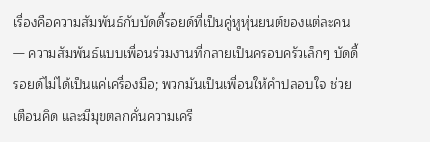เรื่องคือความสัมพันธ์กับบัดดี้รอยด์ที่เป็นคู่หูหุ่นยนต์ของแต่ละคน — ความสัมพันธ์แบบเพื่อนร่วมงานที่กลายเป็นครอบครัวเล็กๆ บัดดี้รอยด์ไม่ได้เป็นแค่เครื่องมือ; พวกมันเป็นเพื่อนให้คำปลอบใจ ช่วยเตือนคิด และมีมุขตลกคั่นความเครี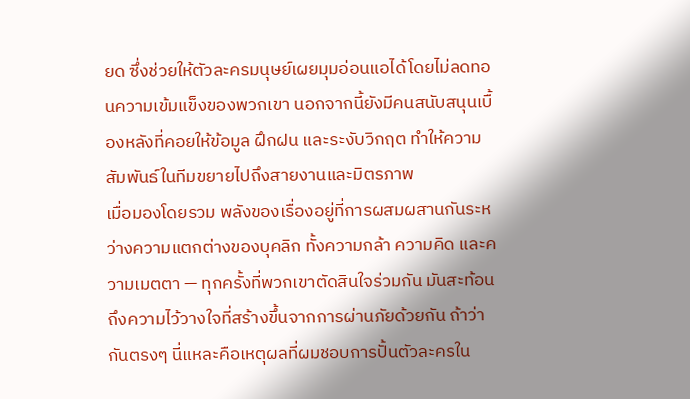ยด ซึ่งช่วยให้ตัวละครมนุษย์เผยมุมอ่อนแอได้โดยไม่ลดทอนความเข้มแข็งของพวกเขา นอกจากนี้ยังมีคนสนับสนุนเบื้องหลังที่คอยให้ข้อมูล ฝึกฝน และระงับวิกฤต ทำให้ความสัมพันธ์ในทีมขยายไปถึงสายงานและมิตรภาพ
เมื่อมองโดยรวม พลังของเรื่องอยู่ที่การผสมผสานกันระหว่างความแตกต่างของบุคลิก ทั้งความกล้า ความคิด และความเมตตา — ทุกครั้งที่พวกเขาตัดสินใจร่วมกัน มันสะท้อนถึงความไว้วางใจที่สร้างขึ้นจากการผ่านภัยด้วยกัน ถ้าว่ากันตรงๆ นี่แหละคือเหตุผลที่ผมชอบการปั้นตัวละครใน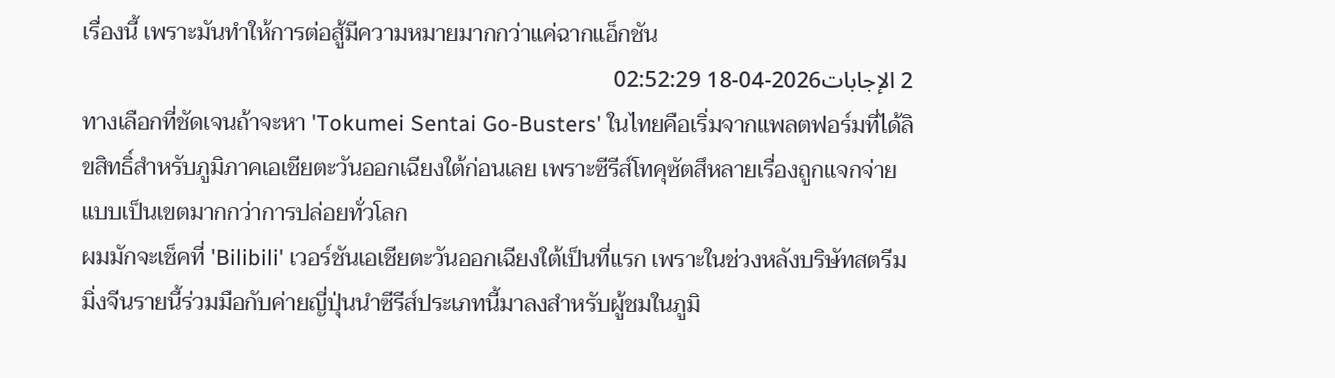เรื่องนี้ เพราะมันทำให้การต่อสู้มีความหมายมากกว่าแค่ฉากแอ็กชัน
2 الإجابات2026-04-18 02:52:29
ทางเลือกที่ชัดเจนถ้าจะหา 'Tokumei Sentai Go-Busters' ในไทยคือเริ่มจากแพลตฟอร์มที่ได้ลิขสิทธิ์สำหรับภูมิภาคเอเชียตะวันออกเฉียงใต้ก่อนเลย เพราะซีรีส์โทคุซัตสึหลายเรื่องถูกแจกจ่ายแบบเป็นเขตมากกว่าการปล่อยทั่วโลก
ผมมักจะเช็คที่ 'Bilibili' เวอร์ชันเอเชียตะวันออกเฉียงใต้เป็นที่แรก เพราะในช่วงหลังบริษัทสตรีมมิ่งจีนรายนี้ร่วมมือกับค่ายญี่ปุ่นนำซีรีส์ประเภทนี้มาลงสำหรับผู้ชมในภูมิ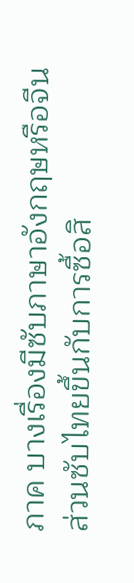ภาค บางเรื่องมีซับภาษาอังกฤษหรือจีน ส่วนซับไทยขึ้นกับการซื้อสิ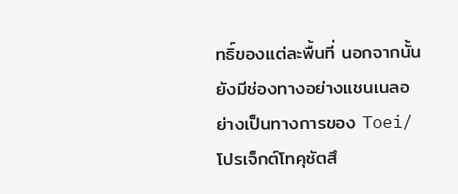ทธิ์ของแต่ละพื้นที่ นอกจากนั้น ยังมีช่องทางอย่างแชนเนลอย่างเป็นทางการของ Toei/โปรเจ็กต์โทคุซัตสึ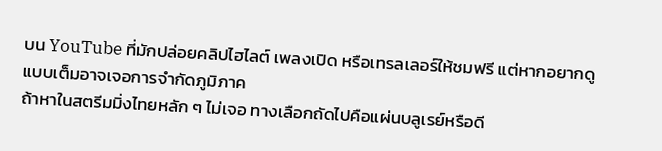บน YouTube ที่มักปล่อยคลิปไฮไลต์ เพลงเปิด หรือเทรลเลอร์ให้ชมฟรี แต่หากอยากดูแบบเต็มอาจเจอการจำกัดภูมิภาค
ถ้าหาในสตรีมมิ่งไทยหลัก ๆ ไม่เจอ ทางเลือกถัดไปคือแผ่นบลูเรย์หรือดี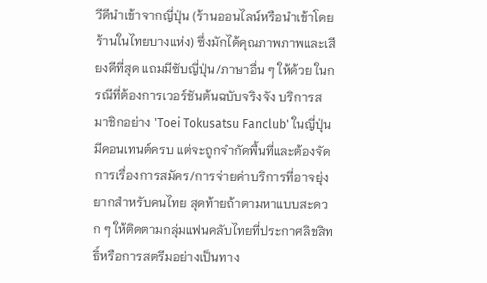วีดีนำเข้าจากญี่ปุ่น (ร้านออนไลน์หรือนำเข้าโดยร้านในไทยบางแห่ง) ซึ่งมักได้คุณภาพภาพและเสียงดีที่สุด แถมมีซับญี่ปุ่น/ภาษาอื่น ๆ ให้ด้วย ในกรณีที่ต้องการเวอร์ชันต้นฉบับจริงจัง บริการสมาชิกอย่าง 'Toei Tokusatsu Fanclub' ในญี่ปุ่นมีคอนเทนต์ครบ แต่จะถูกจำกัดพื้นที่และต้องจัดการเรื่องการสมัคร/การจ่ายค่าบริการที่อาจยุ่งยากสำหรับคนไทย สุดท้ายถ้าตามหาแบบสะดวก ๆ ให้ติดตามกลุ่มแฟนคลับไทยที่ประกาศลิขสิทธิ์หรือการสตรีมอย่างเป็นทาง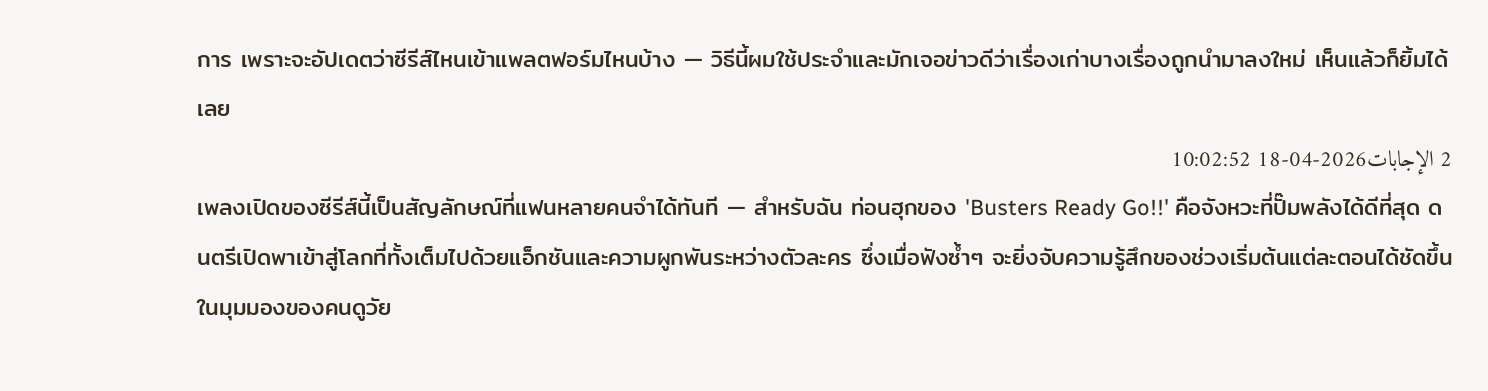การ เพราะจะอัปเดตว่าซีรีส์ไหนเข้าแพลตฟอร์มไหนบ้าง — วิธีนี้ผมใช้ประจำและมักเจอข่าวดีว่าเรื่องเก่าบางเรื่องถูกนำมาลงใหม่ เห็นแล้วก็ยิ้มได้เลย
2 الإجابات2026-04-18 10:02:52
เพลงเปิดของซีรีส์นี้เป็นสัญลักษณ์ที่แฟนหลายคนจำได้ทันที — สำหรับฉัน ท่อนฮุกของ 'Busters Ready Go!!' คือจังหวะที่ปั๊มพลังได้ดีที่สุด ดนตรีเปิดพาเข้าสู่โลกที่ทั้งเต็มไปด้วยแอ็กชันและความผูกพันระหว่างตัวละคร ซึ่งเมื่อฟังซ้ำๆ จะยิ่งจับความรู้สึกของช่วงเริ่มต้นแต่ละตอนได้ชัดขึ้น
ในมุมมองของคนดูวัย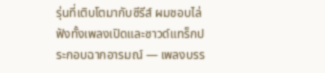รุ่นที่เติบโตมากับซีรีส์ ผมชอบไล่ฟังทั้งเพลงเปิดและซาวด์แทร็กประกอบฉากอารมณ์ — เพลงบรร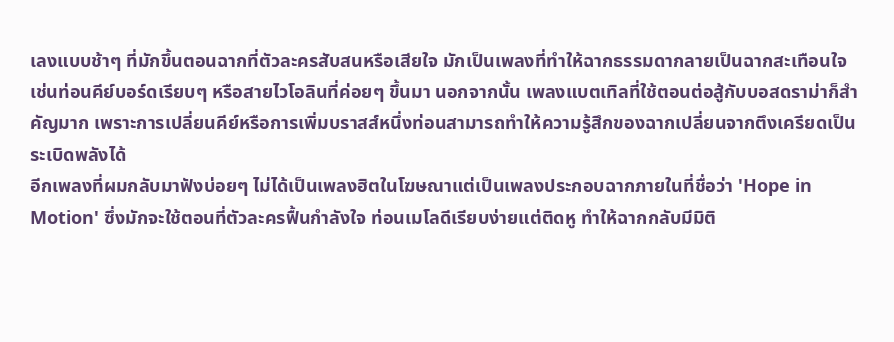เลงแบบช้าๆ ที่มักขึ้นตอนฉากที่ตัวละครสับสนหรือเสียใจ มักเป็นเพลงที่ทำให้ฉากธรรมดากลายเป็นฉากสะเทือนใจ เช่นท่อนคีย์บอร์ดเรียบๆ หรือสายไวโอลินที่ค่อยๆ ขึ้นมา นอกจากนั้น เพลงแบตเทิลที่ใช้ตอนต่อสู้กับบอสดราม่าก็สำคัญมาก เพราะการเปลี่ยนคีย์หรือการเพิ่มบราสส์หนึ่งท่อนสามารถทำให้ความรู้สึกของฉากเปลี่ยนจากตึงเครียดเป็นระเบิดพลังได้
อีกเพลงที่ผมกลับมาฟังบ่อยๆ ไม่ได้เป็นเพลงฮิตในโฆษณาแต่เป็นเพลงประกอบฉากภายในที่ชื่อว่า 'Hope in Motion' ซึ่งมักจะใช้ตอนที่ตัวละครฟื้นกำลังใจ ท่อนเมโลดีเรียบง่ายแต่ติดหู ทำให้ฉากกลับมีมิติ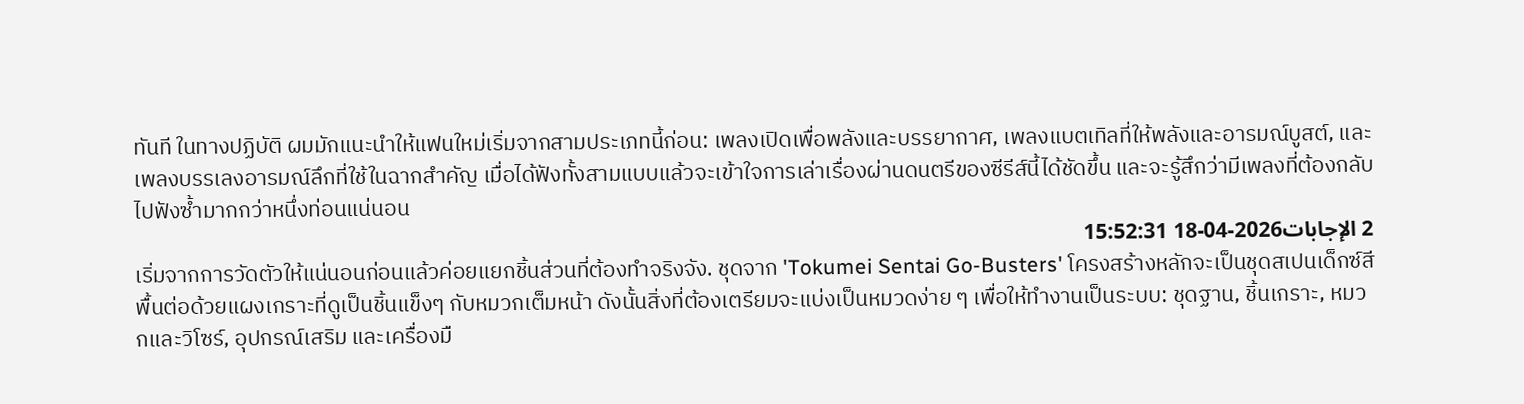ทันที ในทางปฏิบัติ ผมมักแนะนำให้แฟนใหม่เริ่มจากสามประเภทนี้ก่อน: เพลงเปิดเพื่อพลังและบรรยากาศ, เพลงแบตเทิลที่ให้พลังและอารมณ์บูสต์, และเพลงบรรเลงอารมณ์ลึกที่ใช้ในฉากสำคัญ เมื่อได้ฟังทั้งสามแบบแล้วจะเข้าใจการเล่าเรื่องผ่านดนตรีของซีรีส์นี้ได้ชัดขึ้น และจะรู้สึกว่ามีเพลงที่ต้องกลับไปฟังซ้ำมากกว่าหนึ่งท่อนแน่นอน
2 الإجابات2026-04-18 15:52:31
เริ่มจากการวัดตัวให้แน่นอนก่อนแล้วค่อยแยกชิ้นส่วนที่ต้องทำจริงจัง. ชุดจาก 'Tokumei Sentai Go-Busters' โครงสร้างหลักจะเป็นชุดสเปนเด็กซ์สีพื้นต่อด้วยแผงเกราะที่ดูเป็นชิ้นแข็งๆ กับหมวกเต็มหน้า ดังนั้นสิ่งที่ต้องเตรียมจะแบ่งเป็นหมวดง่าย ๆ เพื่อให้ทำงานเป็นระบบ: ชุดฐาน, ชิ้นเกราะ, หมวกและวิโซร์, อุปกรณ์เสริม และเครื่องมื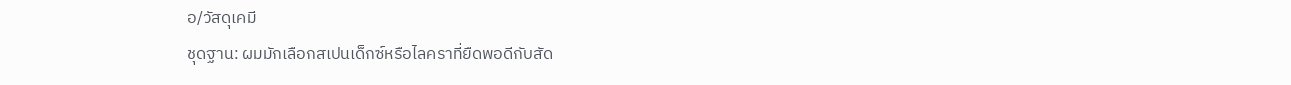อ/วัสดุเคมี
ชุดฐาน: ผมมักเลือกสเปนเด็กซ์หรือไลคราที่ยืดพอดีกับสัด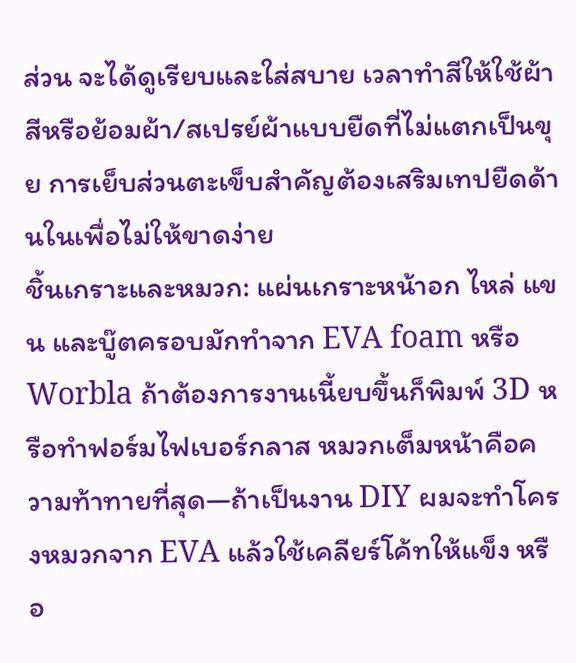ส่วน จะได้ดูเรียบและใส่สบาย เวลาทำสีให้ใช้ผ้าสีหรือย้อมผ้า/สเปรย์ผ้าแบบยืดที่ไม่แตกเป็นขุย การเย็บส่วนตะเข็บสำคัญต้องเสริมเทปยืดด้านในเพื่อไม่ให้ขาดง่าย
ชิ้นเกราะและหมวก: แผ่นเกราะหน้าอก ไหล่ แขน และบู๊ตครอบมักทำจาก EVA foam หรือ Worbla ถ้าต้องการงานเนี้ยบขึ้นก็พิมพ์ 3D หรือทำฟอร์มไฟเบอร์กลาส หมวกเต็มหน้าคือความท้าทายที่สุด—ถ้าเป็นงาน DIY ผมจะทำโครงหมวกจาก EVA แล้วใช้เคลียร์โค้ทให้แข็ง หรือ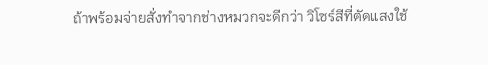ถ้าพร้อมจ่ายสั่งทำจากช่างหมวกจะดีกว่า วิโซร์สีที่ตัดแสงใช้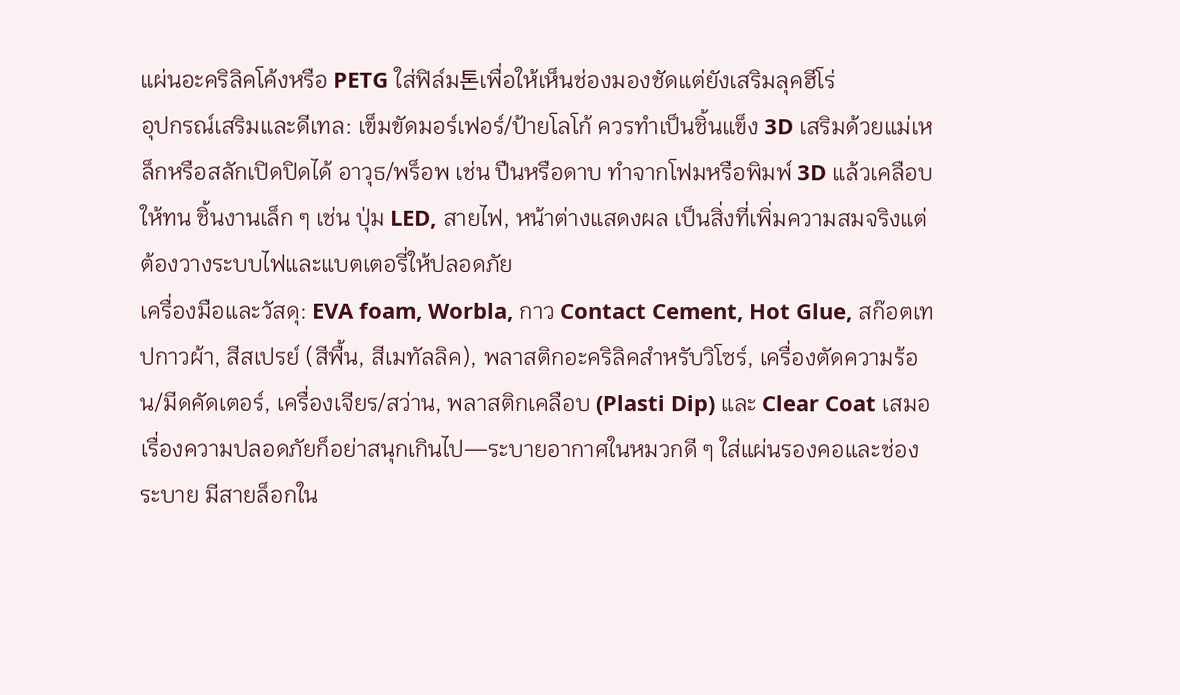แผ่นอะคริลิคโค้งหรือ PETG ใส่ฟิล์ม톤เพื่อให้เห็นช่องมองชัดแต่ยังเสริมลุคฮีโร่
อุปกรณ์เสริมและดีเทล: เข็มขัดมอร์เฟอร์/ป้ายโลโก้ ควรทำเป็นชิ้นแข็ง 3D เสริมด้วยแม่เหล็กหรือสลักเปิดปิดได้ อาวุธ/พร็อพ เช่น ปืนหรือดาบ ทำจากโฟมหรือพิมพ์ 3D แล้วเคลือบให้ทน ชิ้นงานเล็ก ๆ เช่น ปุ่ม LED, สายไฟ, หน้าต่างแสดงผล เป็นสิ่งที่เพิ่มความสมจริงแต่ต้องวางระบบไฟและแบตเตอรี่ให้ปลอดภัย
เครื่องมือและวัสดุ: EVA foam, Worbla, กาว Contact Cement, Hot Glue, สก๊อตเทปกาวผ้า, สีสเปรย์ (สีพื้น, สีเมทัลลิค), พลาสติกอะคริลิคสำหรับวิโซร์, เครื่องตัดความร้อน/มีดคัดเตอร์, เครื่องเจียร/สว่าน, พลาสติกเคลือบ (Plasti Dip) และ Clear Coat เสมอ เรื่องความปลอดภัยก็อย่าสนุกเกินไป—ระบายอากาศในหมวกดี ๆ ใส่แผ่นรองคอและช่องระบาย มีสายล็อกใน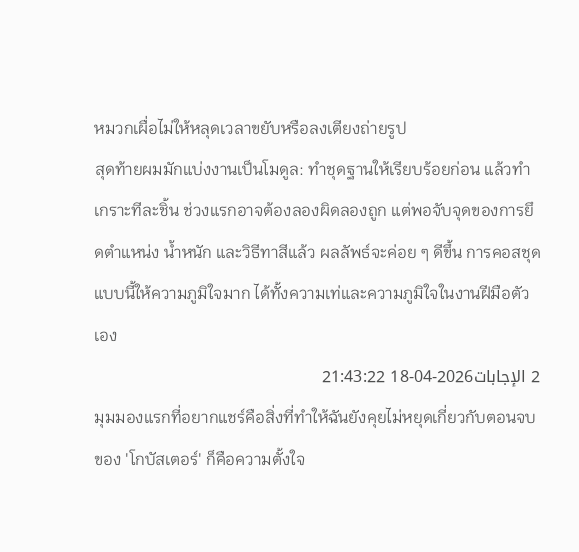หมวกเผื่อไม่ให้หลุดเวลาขยับหรือลงเตียงถ่ายรูป
สุดท้ายผมมักแบ่งงานเป็นโมดูล: ทำชุดฐานให้เรียบร้อยก่อน แล้วทำเกราะทีละชิ้น ช่วงแรกอาจต้องลองผิดลองถูก แต่พอจับจุดของการยึดตำแหน่ง น้ำหนัก และวิธีทาสีแล้ว ผลลัพธ์จะค่อย ๆ ดีขึ้น การคอสชุดแบบนี้ให้ความภูมิใจมาก ได้ทั้งความเท่และความภูมิใจในงานฝีมือตัวเอง
2 الإجابات2026-04-18 21:43:22
มุมมองแรกที่อยากแชร์คือสิ่งที่ทำให้ฉันยังคุยไม่หยุดเกี่ยวกับตอนจบของ 'โกบัสเตอร์' ก็คือความตั้งใจ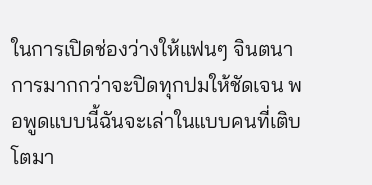ในการเปิดช่องว่างให้แฟนๆ จินตนาการมากกว่าจะปิดทุกปมให้ชัดเจน พอพูดแบบนี้ฉันจะเล่าในแบบคนที่เติบโตมา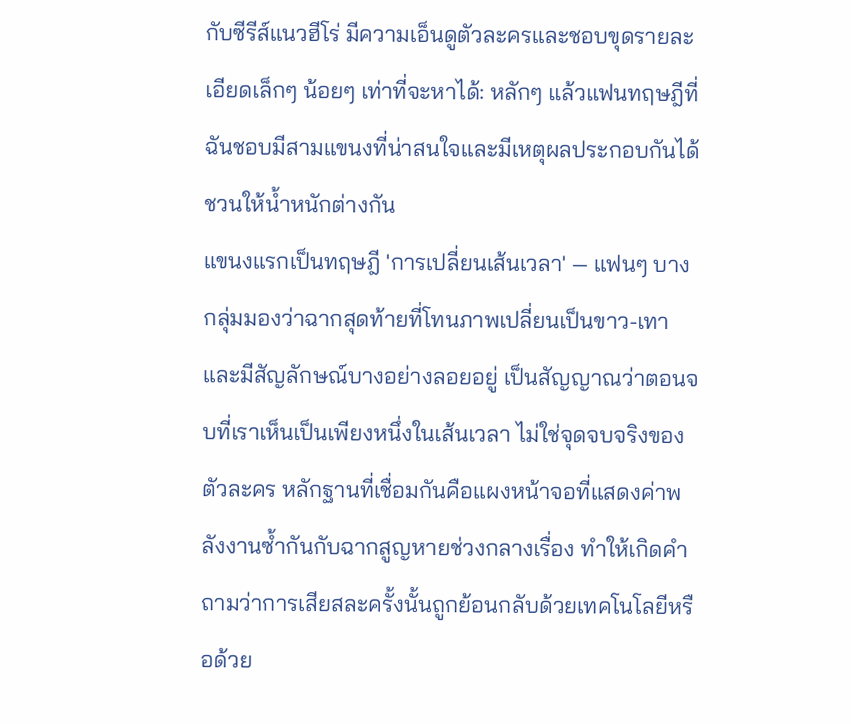กับซีรีส์แนวฮีโร่ มีความเอ็นดูตัวละครและชอบขุดรายละเอียดเล็กๆ น้อยๆ เท่าที่จะหาได้: หลักๆ แล้วแฟนทฤษฎีที่ฉันชอบมีสามแขนงที่น่าสนใจและมีเหตุผลประกอบกันได้ชวนให้น้ำหนักต่างกัน
แขนงแรกเป็นทฤษฎี 'การเปลี่ยนเส้นเวลา' — แฟนๆ บางกลุ่มมองว่าฉากสุดท้ายที่โทนภาพเปลี่ยนเป็นขาว-เทาและมีสัญลักษณ์บางอย่างลอยอยู่ เป็นสัญญาณว่าตอนจบที่เราเห็นเป็นเพียงหนึ่งในเส้นเวลา ไม่ใช่จุดจบจริงของตัวละคร หลักฐานที่เชื่อมกันคือแผงหน้าจอที่แสดงค่าพลังงานซ้ำกันกับฉากสูญหายช่วงกลางเรื่อง ทำให้เกิดคำถามว่าการเสียสละครั้งนั้นถูกย้อนกลับด้วยเทคโนโลยีหรือด้วย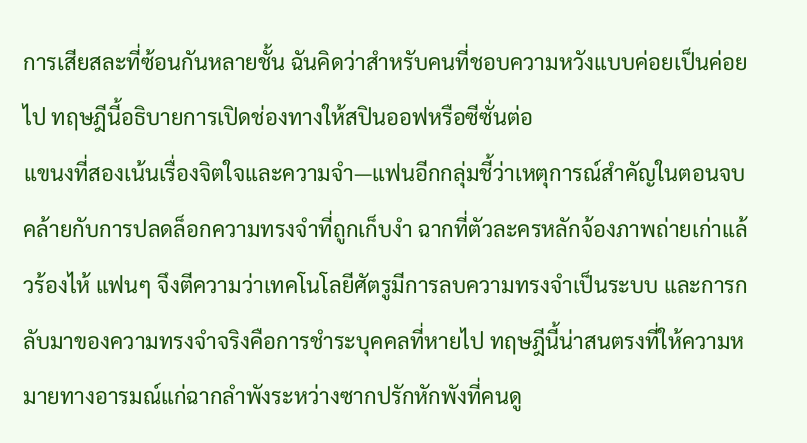การเสียสละที่ซ้อนกันหลายชั้น ฉันคิดว่าสำหรับคนที่ชอบความหวังแบบค่อยเป็นค่อยไป ทฤษฎีนี้อธิบายการเปิดช่องทางให้สปินออฟหรือซีซั่นต่อ
แขนงที่สองเน้นเรื่องจิตใจและความจำ—แฟนอีกกลุ่มชี้ว่าเหตุการณ์สำคัญในตอนจบคล้ายกับการปลดล็อกความทรงจำที่ถูกเก็บงำ ฉากที่ตัวละครหลักจ้องภาพถ่ายเก่าแล้วร้องไห้ แฟนๆ จึงตีความว่าเทคโนโลยีศัตรูมีการลบความทรงจำเป็นระบบ และการกลับมาของความทรงจำจริงคือการชำระบุคคลที่หายไป ทฤษฎีนี้น่าสนตรงที่ให้ความหมายทางอารมณ์แก่ฉากลำพังระหว่างซากปรักหักพังที่คนดู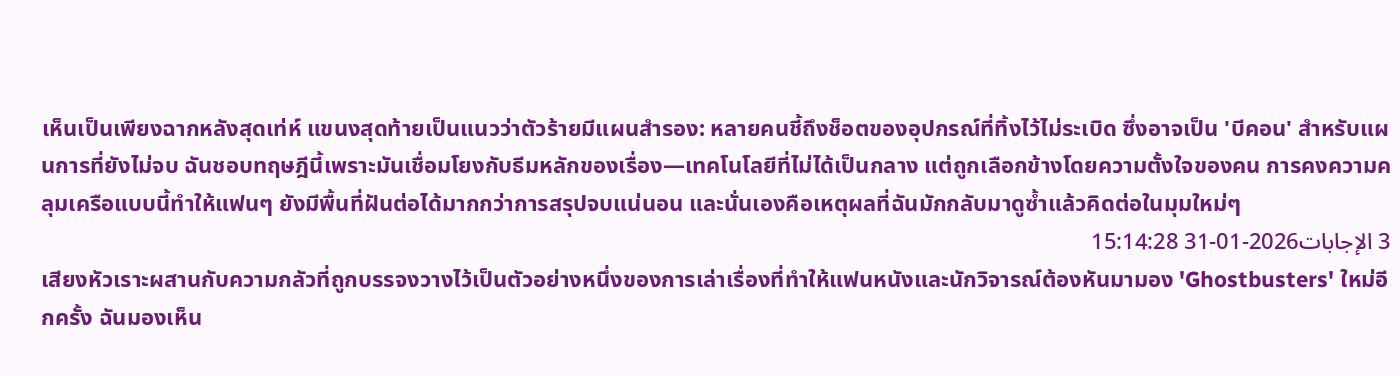เห็นเป็นเพียงฉากหลังสุดเท่ห์ แขนงสุดท้ายเป็นแนวว่าตัวร้ายมีแผนสำรอง: หลายคนชี้ถึงช็อตของอุปกรณ์ที่ทิ้งไว้ไม่ระเบิด ซึ่งอาจเป็น 'บีคอน' สำหรับแผนการที่ยังไม่จบ ฉันชอบทฤษฎีนี้เพราะมันเชื่อมโยงกับธีมหลักของเรื่อง—เทคโนโลยีที่ไม่ได้เป็นกลาง แต่ถูกเลือกข้างโดยความตั้งใจของคน การคงความคลุมเครือแบบนี้ทำให้แฟนๆ ยังมีพื้นที่ฝันต่อได้มากกว่าการสรุปจบแน่นอน และนั่นเองคือเหตุผลที่ฉันมักกลับมาดูซ้ำแล้วคิดต่อในมุมใหม่ๆ
3 الإجابات2026-01-31 15:14:28
เสียงหัวเราะผสานกับความกลัวที่ถูกบรรจงวางไว้เป็นตัวอย่างหนึ่งของการเล่าเรื่องที่ทำให้แฟนหนังและนักวิจารณ์ต้องหันมามอง 'Ghostbusters' ใหม่อีกครั้ง ฉันมองเห็น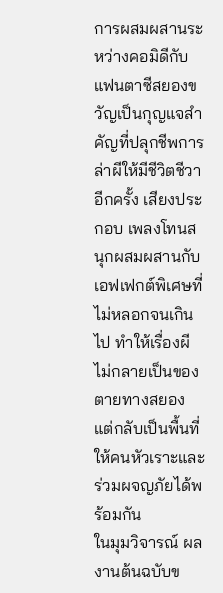การผสมผสานระหว่างคอมิดีกับแฟนตาซีสยองขวัญเป็นกุญแจสำคัญที่ปลุกชีพการล่าผีให้มีชีวิตชีวาอีกครั้ง เสียงประกอบ เพลงโทนสนุกผสมผสานกับเอฟเฟกต์พิเศษที่ไม่หลอกจนเกินไป ทำให้เรื่องผีไม่กลายเป็นของตายทางสยอง แต่กลับเป็นพื้นที่ให้คนหัวเราะและร่วมผจญภัยได้พร้อมกัน
ในมุมวิจารณ์ ผลงานต้นฉบับข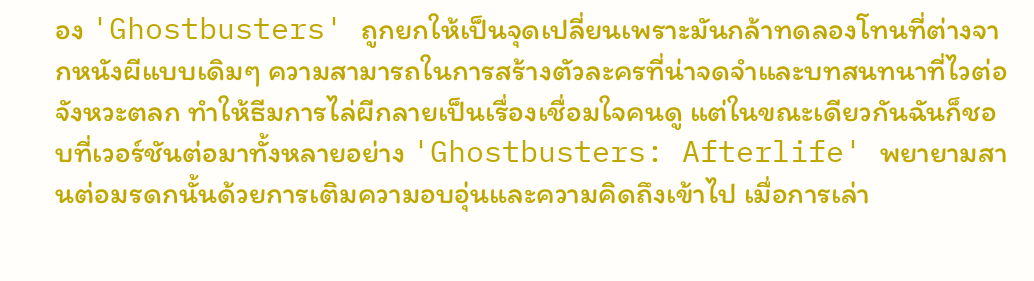อง 'Ghostbusters' ถูกยกให้เป็นจุดเปลี่ยนเพราะมันกล้าทดลองโทนที่ต่างจากหนังผีแบบเดิมๆ ความสามารถในการสร้างตัวละครที่น่าจดจำและบทสนทนาที่ไวต่อจังหวะตลก ทำให้ธีมการไล่ผีกลายเป็นเรื่องเชื่อมใจคนดู แต่ในขณะเดียวกันฉันก็ชอบที่เวอร์ชันต่อมาทั้งหลายอย่าง 'Ghostbusters: Afterlife' พยายามสานต่อมรดกนั้นด้วยการเติมความอบอุ่นและความคิดถึงเข้าไป เมื่อการเล่า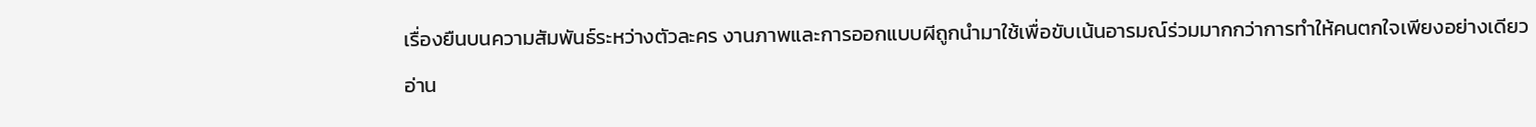เรื่องยืนบนความสัมพันธ์ระหว่างตัวละคร งานภาพและการออกแบบผีถูกนำมาใช้เพื่อขับเน้นอารมณ์ร่วมมากกว่าการทำให้คนตกใจเพียงอย่างเดียว
อ่าน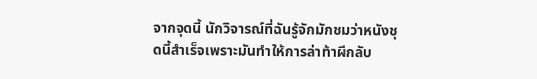จากจุดนี้ นักวิจารณ์ที่ฉันรู้จักมักชมว่าหนังชุดนี้สำเร็จเพราะมันทำให้การล่าท้าผีกลับ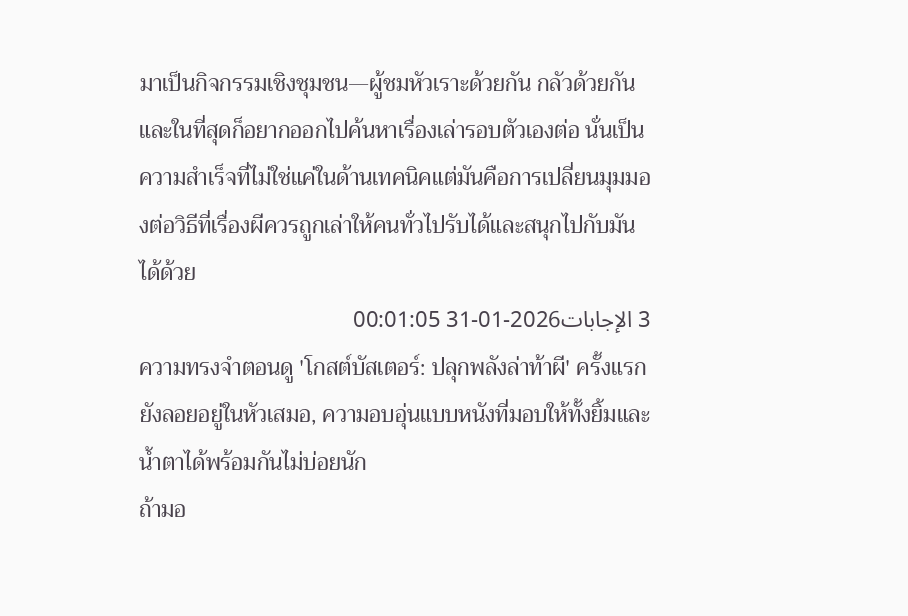มาเป็นกิจกรรมเชิงชุมชน—ผู้ชมหัวเราะด้วยกัน กลัวด้วยกัน และในที่สุดก็อยากออกไปค้นหาเรื่องเล่ารอบตัวเองต่อ นั่นเป็นความสำเร็จที่ไม่ใช่แค่ในด้านเทคนิคแต่มันคือการเปลี่ยนมุมมองต่อวิธีที่เรื่องผีควรถูกเล่าให้คนทั่วไปรับได้และสนุกไปกับมันได้ด้วย
3 الإجابات2026-01-31 00:01:05
ความทรงจำตอนดู 'โกสต์บัสเตอร์: ปลุกพลังล่าท้าผี' ครั้งแรกยังลอยอยู่ในหัวเสมอ, ความอบอุ่นแบบหนังที่มอบให้ทั้งยิ้มและน้ำตาได้พร้อมกันไม่บ่อยนัก
ถ้ามอ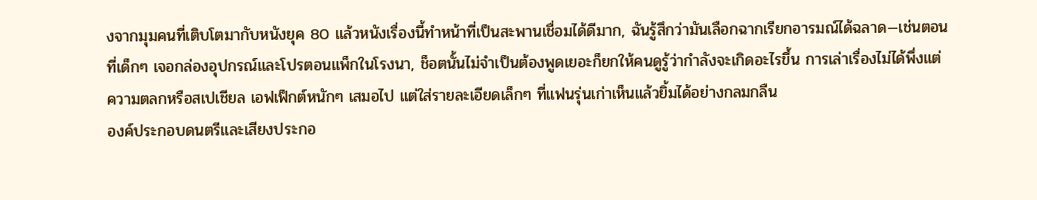งจากมุมคนที่เติบโตมากับหนังยุค 80 แล้วหนังเรื่องนี้ทำหน้าที่เป็นสะพานเชื่อมได้ดีมาก, ฉันรู้สึกว่ามันเลือกฉากเรียกอารมณ์ได้ฉลาด—เช่นตอนที่เด็กๆ เจอกล่องอุปกรณ์และโปรตอนแพ็กในโรงนา, ช็อตนั้นไม่จำเป็นต้องพูดเยอะก็ยกให้คนดูรู้ว่ากำลังจะเกิดอะไรขึ้น การเล่าเรื่องไม่ได้พึ่งแต่ความตลกหรือสเปเชียล เอฟเฟ็กต์หนักๆ เสมอไป แต่ใส่รายละเอียดเล็กๆ ที่แฟนรุ่นเก่าเห็นแล้วยิ้มได้อย่างกลมกลืน
องค์ประกอบดนตรีและเสียงประกอ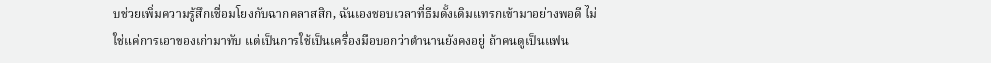บช่วยเพิ่มความรู้สึกเชื่อมโยงกับฉากคลาสสิก, ฉันเองชอบเวลาที่ธีมดั้งเดิมแทรกเข้ามาอย่างพอดี ไม่ใช่แค่การเอาของเก่ามาทับ แต่เป็นการใช้เป็นเครื่องมือบอกว่าตำนานยังคงอยู่ ถ้าคนดูเป็นแฟน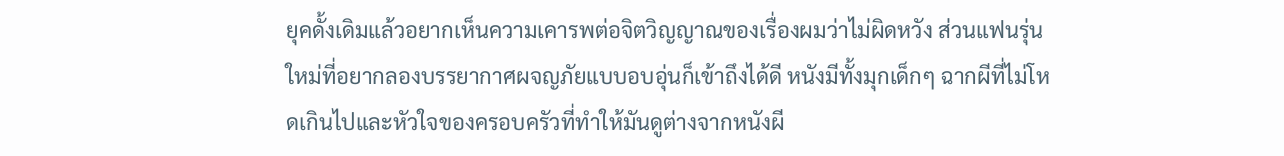ยุคดั้งเดิมแล้วอยากเห็นความเคารพต่อจิตวิญญาณของเรื่องผมว่าไม่ผิดหวัง ส่วนแฟนรุ่นใหม่ที่อยากลองบรรยากาศผจญภัยแบบอบอุ่นก็เข้าถึงได้ดี หนังมีทั้งมุกเด็กๆ ฉากผีที่ไม่โหดเกินไปและหัวใจของครอบครัวที่ทำให้มันดูต่างจากหนังผี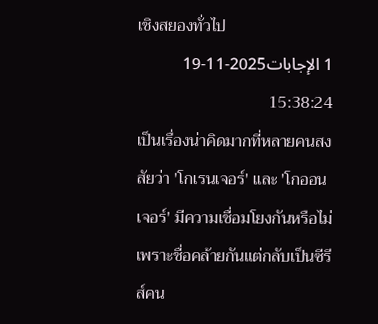เชิงสยองทั่วไป
1 الإجابات2025-11-19 15:38:24
เป็นเรื่องน่าคิดมากที่หลายคนสงสัยว่า 'โกเรนเจอร์' และ 'โกออนเจอร์' มีความเชื่อมโยงกันหรือไม่ เพราะชื่อคล้ายกันแต่กลับเป็นซีรีส์คน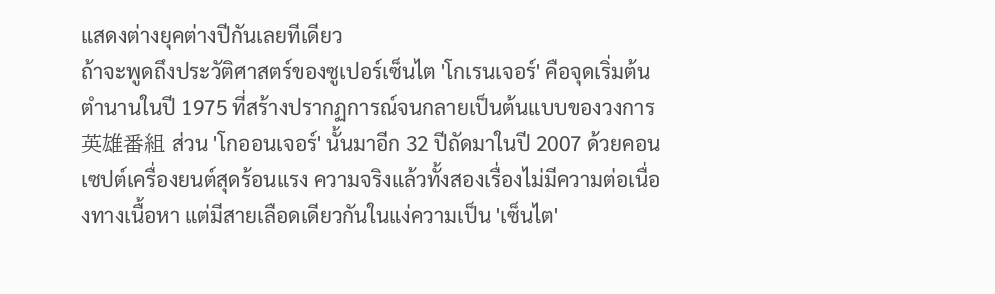แสดงต่างยุคต่างปีกันเลยทีเดียว
ถ้าจะพูดถึงประวัติศาสตร์ของซูเปอร์เซ็นไต 'โกเรนเจอร์' คือจุดเริ่มต้นตำนานในปี 1975 ที่สร้างปรากฏการณ์จนกลายเป็นต้นแบบของวงการ英雄番組 ส่วน 'โกออนเจอร์' นั้นมาอีก 32 ปีถัดมาในปี 2007 ด้วยคอนเซปต์เครื่องยนต์สุดร้อนแรง ความจริงแล้วทั้งสองเรื่องไม่มีความต่อเนื่องทางเนื้อหา แต่มีสายเลือดเดียวกันในแง่ความเป็น 'เซ็นไต'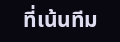ที่เน้นทีม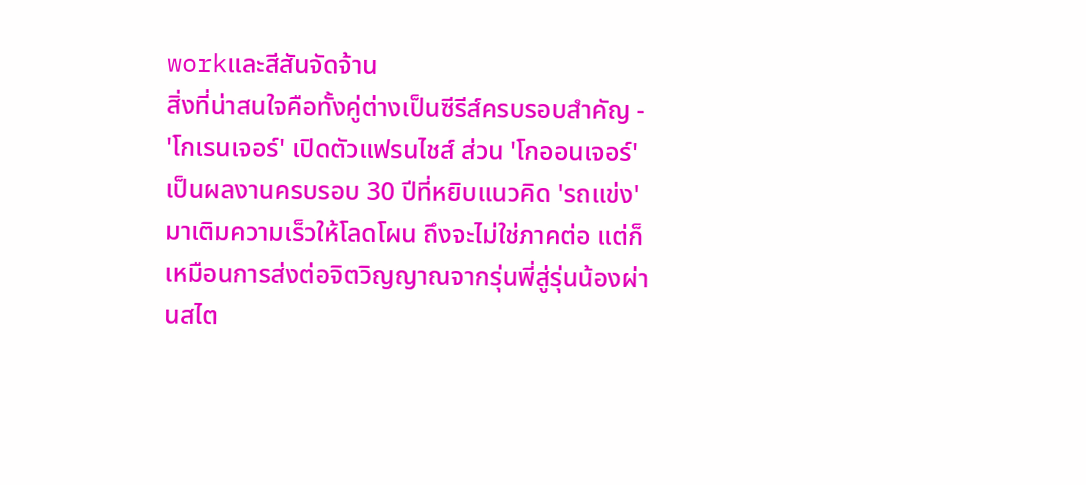workและสีสันจัดจ้าน
สิ่งที่น่าสนใจคือทั้งคู่ต่างเป็นซีรีส์ครบรอบสำคัญ - 'โกเรนเจอร์' เปิดตัวแฟรนไชส์ ส่วน 'โกออนเจอร์' เป็นผลงานครบรอบ 30 ปีที่หยิบแนวคิด 'รถแข่ง' มาเติมความเร็วให้โลดโผน ถึงจะไม่ใช่ภาคต่อ แต่ก็เหมือนการส่งต่อจิตวิญญาณจากรุ่นพี่สู่รุ่นน้องผ่านสไต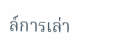ล์การเล่า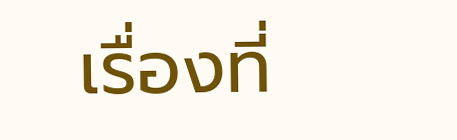เรื่องที่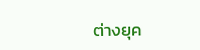ต่างยุค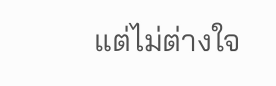แต่ไม่ต่างใจ